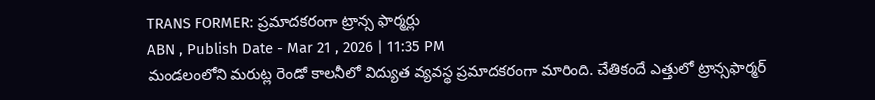TRANS FORMER: ప్రమాదకరంగా ట్రాన్స ఫార్మర్లు
ABN , Publish Date - Mar 21 , 2026 | 11:35 PM
మండలంలోని మరుట్ల రెండో కాలనీలో విద్యుత వ్యవస్థ ప్రమాదకరంగా మారింది. చేతికందే ఎత్తులో ట్రాన్సఫార్మర్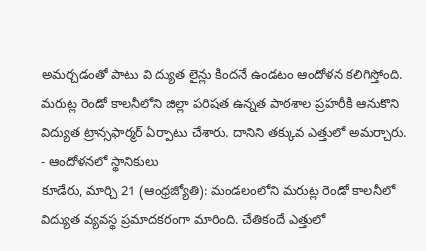అమర్చడంతో పాటు వి ద్యుత లైన్లు కిందనే ఉండటం ఆందోళన కలిగిస్తోంది. మరుట్ల రెండో కాలనీలోని జిల్లా పరిషత ఉన్నత పాఠశాల ప్రహరీకి ఆనుకొని విద్యుత ట్రాన్సఫార్మర్ ఏర్పాటు చేశారు. దానిని తక్కువ ఎత్తులో అమర్చారు.
- ఆందోళనలో స్థానికులు
కూడేరు, మార్చి 21 (ఆంధ్రజ్యోతి): మండలంలోని మరుట్ల రెండో కాలనీలో విద్యుత వ్యవస్థ ప్రమాదకరంగా మారింది. చేతికందే ఎత్తులో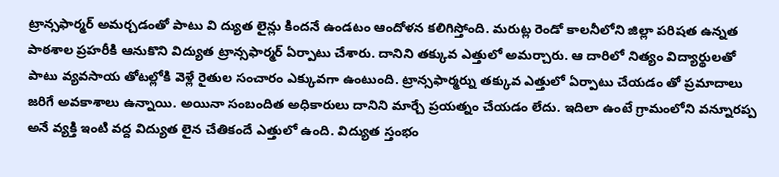ట్రాన్సఫార్మర్ అమర్చడంతో పాటు వి ద్యుత లైన్లు కిందనే ఉండటం ఆందోళన కలిగిస్తోంది. మరుట్ల రెండో కాలనీలోని జిల్లా పరిషత ఉన్నత పాఠశాల ప్రహరీకి ఆనుకొని విద్యుత ట్రాన్సఫార్మర్ ఏర్పాటు చేశారు. దానిని తక్కువ ఎత్తులో అమర్చారు. ఆ దారిలో నిత్యం విద్యార్థులతో పాటు వ్యవసాయ తోటల్లోకి వెళ్లే రైతుల సంచారం ఎక్కువగా ఉంటుంది. ట్రాన్సఫార్మర్ను తక్కువ ఎత్తులో ఏర్పాటు చేయడం తో ప్రమాదాలు జరిగే అవకాశాలు ఉన్నాయి. అయినా సంబందిత అధికారులు దానిని మార్చే ప్రయత్నం చేయడం లేదు. ఇదిలా ఉంటే గ్రామంలోని వన్నూరప్ప అనే వ్యక్తి ఇంటి వద్ద విద్యుత లైన చేతికందే ఎత్తులో ఉంది. విద్యుత స్తంభం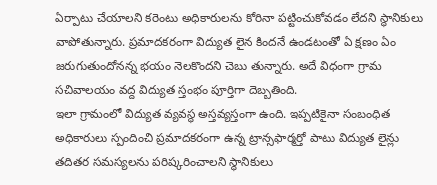ఏర్పాటు చేయాలని కరెంటు అధికారులను కోరినా పట్టించుకోవడం లేదని స్థానికులు వాపోతున్నారు. ప్రమాదకరంగా విద్యుత లైన కిందనే ఉండటంతో ఏ క్షణం ఏం జరుగుతుందోనన్న భయం నెలకొందని చెబు తున్నారు. అదే విధంగా గ్రామ సచివాలయం వద్ద విద్యుత స్తంభం పూర్తిగా దెబ్బతింది.
ఇలా గ్రామంలో విద్యుత వ్యవస్థ అస్తవ్యస్తంగా ఉంది. ఇప్పటికైనా సంబంధిత అధికారులు స్పందించి ప్రమాదకరంగా ఉన్న ట్రాన్సఫార్మర్తో పాటు విద్యుత లైన్లు తదితర సమస్యలను పరిష్కరించాలని స్థానికులు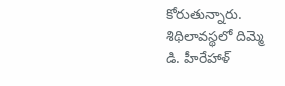కోరుతున్నారు.
శిథిలావస్థలో దిమ్మె
డి. హీరేహాళ్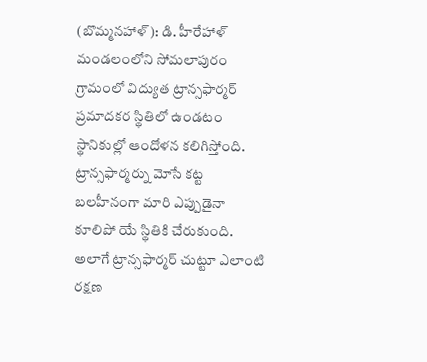(బొమ్మనహాళ్): డి. హీరేహాళ్ మండలంలోని సోమలాపురం గ్రామంలో విద్యుత ట్రాన్సఫార్మర్ ప్రమాదకర స్థితిలో ఉండటం స్థానికుల్లో ఆందోళన కలిగిస్తోంది. ట్రాన్సఫార్మర్ను మోసే కట్ట బలహీనంగా మారి ఎప్పుడైనా కూలిపో యే స్థితికి చేరుకుంది. అలాగే ట్రాన్సఫార్మర్ చుట్టూ ఎలాంటి రక్షణ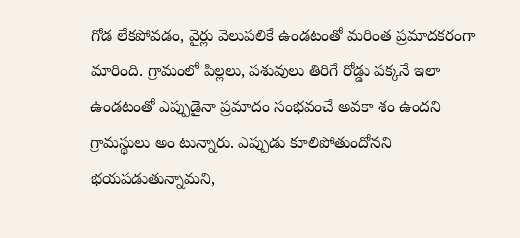గోడ లేకపోవడం, వైర్లు వెలుపలికే ఉండటంతో మరింత ప్రమాదకరంగా మారింది. గ్రామంలో పిల్లలు, పశువులు తిరిగే రోడ్డు పక్కనే ఇలా ఉండటంతో ఎప్పుడైనా ప్రమాదం సంభవంచే అవకా శం ఉందని గ్రామస్థులు అం టున్నారు. ఎప్పుడు కూలిపోతుందోనని భయపడుతున్నామని,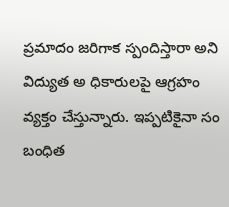ప్రమాదం జరిగాక స్పందిస్తారా అని విద్యుత అ ధికారులపై ఆగ్రహం వ్యక్తం చేస్తున్నారు. ఇప్పటికైనా సం బంధిత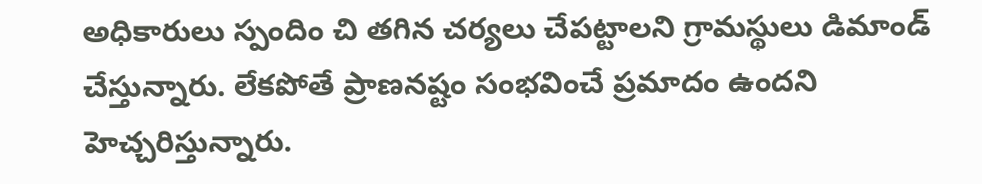అధికారులు స్పందిం చి తగిన చర్యలు చేపట్టాలని గ్రామస్థులు డిమాండ్ చేస్తున్నారు. లేకపోతే ప్రాణనష్టం సంభవించే ప్రమాదం ఉందని హెచ్చరిస్తున్నారు.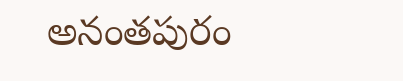అనంతపురం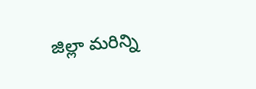జిల్లా మరిన్ని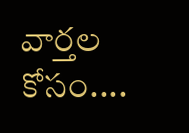వార్తల కోసం....